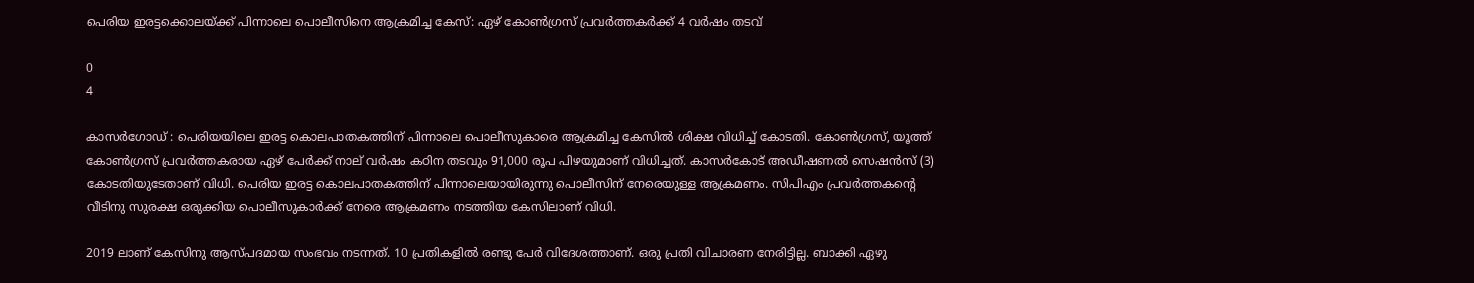പെരിയ ഇരട്ടക്കൊലയ്ക്ക് പിന്നാലെ പൊലീസിനെ ആക്രമിച്ച കേസ്: ഏഴ് കോൺഗ്രസ് പ്രവർത്തകർക്ക് 4 വർഷം തടവ്

0
4

കാസർഗോഡ് : പെരിയയിലെ ഇരട്ട കൊലപാതകത്തിന് പിന്നാലെ പൊലീസുകാരെ ആക്രമിച്ച കേസിൽ ശിക്ഷ വിധിച്ച് കോടതി. കോൺഗ്രസ്‌, യൂത്ത് കോൺഗ്രസ്‌ പ്രവർത്തകരായ ഏഴ് പേർക്ക് നാല് വർഷം കഠിന തടവും 91,000 രൂപ പിഴയുമാണ് വിധിച്ചത്. കാസർകോട് അഡീഷണൽ സെഷൻസ് (3) കോടതിയുടേതാണ് വിധി. പെരിയ ഇരട്ട കൊലപാതകത്തിന് പിന്നാലെയായിരുന്നു പൊലീസിന് നേരെയുള്ള ആക്രമണം. സിപിഎം പ്രവർത്തകന്‍റെ വീടിനു സുരക്ഷ ഒരുക്കിയ പൊലീസുകാർക്ക് നേരെ ആക്രമണം നടത്തിയ കേസിലാണ് വിധി.

2019 ലാണ് കേസിനു ആസ്പദമായ സംഭവം നടന്നത്. 10 പ്രതികളിൽ രണ്ടു പേർ വിദേശത്താണ്. ഒരു പ്രതി വിചാരണ നേരിട്ടില്ല. ബാക്കി ഏഴു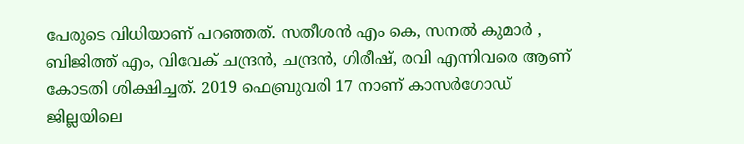പേരുടെ വിധിയാണ് പറഞ്ഞത്. സതീശൻ എം കെ, സനൽ കുമാർ , ബിജിത്ത് എം, വിവേക് ചന്ദ്രൻ, ചന്ദ്രൻ, ഗിരീഷ്, രവി എന്നിവരെ ആണ് കോടതി ശിക്ഷിച്ചത്. 2019 ഫെബ്രുവരി 17 നാണ് കാസർഗോഡ് ജില്ലയിലെ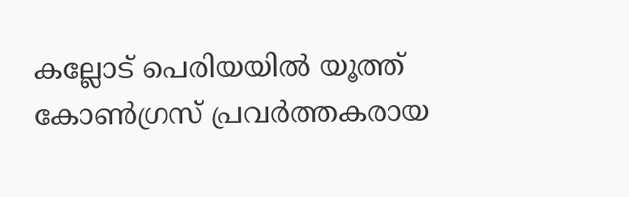കല്ലോട് പെരിയയിൽ യൂത്ത് കോണ്‍ഗ്രസ് പ്രവര്‍ത്തകരായ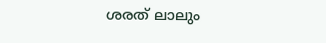ശരത് ലാലും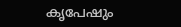കൃപേഷും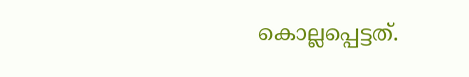കൊല്ലപ്പെട്ടത്.